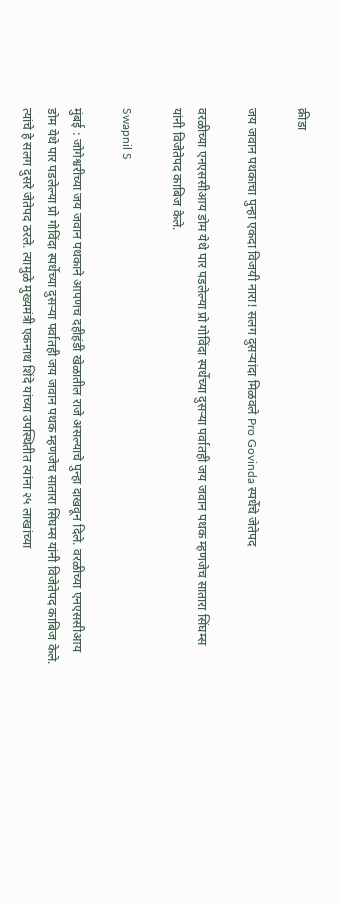क्रीडा

जय जवान पथकाचा पुन्हा एकदा विजयी नारा! सलग दुसऱ्यांदा मिळवले Pro Govinda स्पर्धेचे जेतेपद

वरळीच्या एनएससीआय डोम येथे पार पडलेल्या प्रो गोविंदा स्पर्धेच्या दुसऱ्या पर्वातही जय जवान पथक म्हणजेच सातारा सिंघम्स यांनी विजेतेपद काबिज केले.

Swapnil S

मुंबई : जोगेश्वरीच्या जय जवान पथकाने आपणच दहीहंडी खेळातील राजे असल्याचे पुन्हा दाखवून दिले. वरळीच्या एनएससीआय डोम येथे पार पडलेल्या प्रो गोविंदा स्पर्धेच्या दुसऱ्या पर्वातही जय जवान पथक म्हणजेच सातारा सिंघम्स यांनी विजेतेपद काबिज केले. त्यांचे हे सलग दुसरे जेतेपद ठरले. त्यामुळे मुख्यमंत्री एकनाथ शिंदे यांच्या उपस्थितीत त्यांना २५ लाखांच्या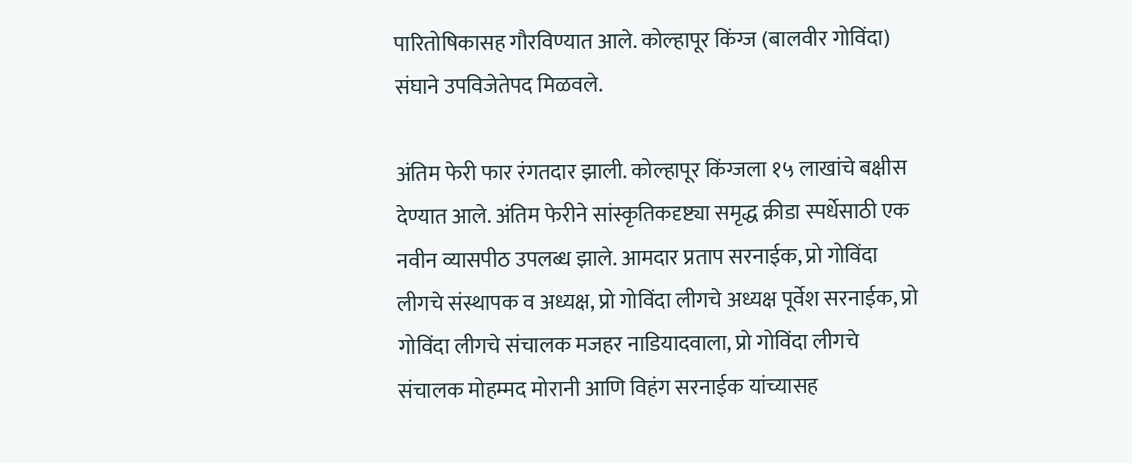पारितोषिकासह गौरविण्यात आले. कोल्हापूर किंग्ज (बालवीर गोविंदा) संघाने उपविजेतेपद मिळवले.

अंतिम फेरी फार रंगतदार झाली. कोल्हापूर किंग्जला १५ लाखांचे बक्षीस देण्यात आले. अंतिम फेरीने सांस्कृतिकदृष्ट्या समृद्ध क्रीडा स्पर्धेसाठी एक नवीन व्यासपीठ उपलब्ध झाले. आमदार प्रताप सरनाईक, प्रो गोविंदा लीगचे संस्थापक व अध्यक्ष, प्रो गोविंदा लीगचे अध्यक्ष पूर्वेश सरनाईक, प्रो गोविंदा लीगचे संचालक मजहर नाडियादवाला, प्रो गोविंदा लीगचे संचालक मोहम्मद मोरानी आणि विहंग सरनाईक यांच्यासह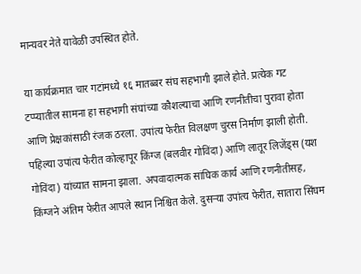मान्यवर नेते यावेळी उपस्थित होते.

या कार्यक्रमात चार गटांमध्ये १६ मातब्बर संघ सहभागी झाले होते. प्रत्येक गट टप्प्यातील सामना हा सहभागी संघांच्या कौशल्याचा आणि रणनीतीचा पुरावा होता आणि प्रेक्षकांसाठी रंजक ठरला. उपांत्य फेरीत विलक्षण चुरस निर्माण झाली होती. पहिल्या उपांत्य फेरीत कोल्हापूर किंग्ज (बलवीर गोविंदा) आणि लातूर लिजेंड्स (यश गोविंदा) यांच्यात सामना झाला. अपवादात्मक सांघिक कार्य आणि रणनीतीसह, किंग्जने अंतिम फेरीत आपले स्थान निश्चित केले. दुसऱ्या उपांत्य फेरीत, सातारा सिंघम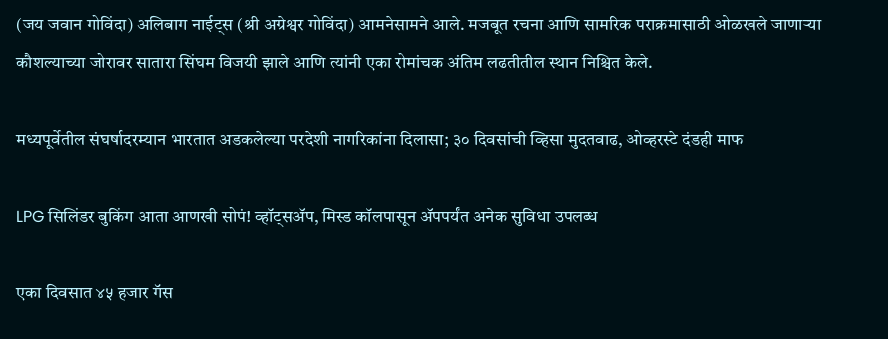(जय जवान गोविंदा) अलिबाग नाईट्स (श्री अग्रेश्वर गोविंदा) आमनेसामने आले. मजबूत रचना आणि सामरिक पराक्रमासाठी ओळखले जाणाऱ्या कौशल्याच्या जोरावर सातारा सिंघम विजयी झाले आणि त्यांनी एका रोमांचक अंतिम लढतीतील स्थान निश्चित केले.

मध्यपूर्वेतील संघर्षादरम्यान भारतात अडकलेल्या परदेशी नागरिकांना दिलासा; ३० दिवसांची व्हिसा मुदतवाढ, ओव्हरस्टे दंडही माफ

LPG सिलिंडर बुकिंग आता आणखी सोपं! व्हॉट्सॲप, मिस्ड कॉलपासून ॲपपर्यंत अनेक सुविधा उपलब्ध

एका दिवसात ४५ हजार गॅस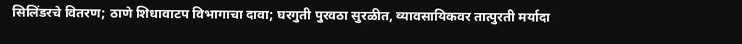सिलिंडरचे वितरण; ठाणे शिधावाटप विभागाचा दावा; घरगुती पुरवठा सुरळीत, व्यावसायिकवर तात्पुरती मर्यादा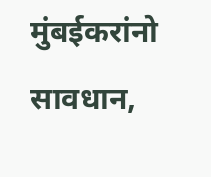मुंबईकरांनो सावधान,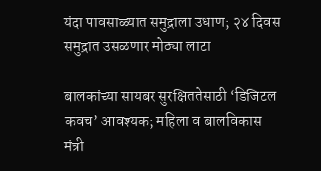यंदा पावसाळ्यात समुद्राला उधाण; २४ दिवस समुद्रात उसळणार मोठ्या लाटा

बालकांच्या सायबर सुरक्षिततेसाठी ‘डिजिटल कवच’ आवश्यक; महिला व बालविकास मंत्री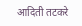आदिती तटकरे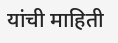यांची माहिती